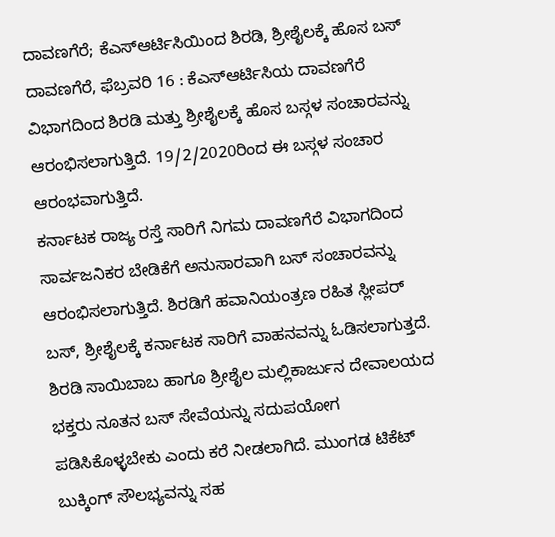ದಾವಣಗೆರೆ; ಕೆಎಸ್ಆರ್ಟಿಸಿಯಿಂದ ಶಿರಡಿ, ಶ್ರೀಶೈಲಕ್ಕೆ ಹೊಸ ಬಸ್
ದಾವಣಗೆರೆ, ಫೆಬ್ರವರಿ 16 : ಕೆಎಸ್ಆರ್ಟಿಸಿಯ ದಾವಣಗೆರೆ ವಿಭಾಗದಿಂದ ಶಿರಡಿ ಮತ್ತು ಶ್ರೀಶೈಲಕ್ಕೆ ಹೊಸ ಬಸ್ಗಳ ಸಂಚಾರವನ್ನು ಆರಂಭಿಸಲಾಗುತ್ತಿದೆ. 19/2/2020ರಿಂದ ಈ ಬಸ್ಗಳ ಸಂಚಾರ ಆರಂಭವಾಗುತ್ತಿದೆ.
ಕರ್ನಾಟಕ ರಾಜ್ಯ ರಸ್ತೆ ಸಾರಿಗೆ ನಿಗಮ ದಾವಣಗೆರೆ ವಿಭಾಗದಿಂದ ಸಾರ್ವಜನಿಕರ ಬೇಡಿಕೆಗೆ ಅನುಸಾರವಾಗಿ ಬಸ್ ಸಂಚಾರವನ್ನು ಆರಂಭಿಸಲಾಗುತ್ತಿದೆ. ಶಿರಡಿಗೆ ಹವಾನಿಯಂತ್ರಣ ರಹಿತ ಸ್ಲೀಪರ್ ಬಸ್, ಶ್ರೀಶೈಲಕ್ಕೆ ಕರ್ನಾಟಕ ಸಾರಿಗೆ ವಾಹನವನ್ನು ಓಡಿಸಲಾಗುತ್ತದೆ.
ಶಿರಡಿ ಸಾಯಿಬಾಬ ಹಾಗೂ ಶ್ರೀಶೈಲ ಮಲ್ಲಿಕಾರ್ಜುನ ದೇವಾಲಯದ ಭಕ್ತರು ನೂತನ ಬಸ್ ಸೇವೆಯನ್ನು ಸದುಪಯೋಗ ಪಡಿಸಿಕೊಳ್ಳಬೇಕು ಎಂದು ಕರೆ ನೀಡಲಾಗಿದೆ. ಮುಂಗಡ ಟಿಕೆಟ್ ಬುಕ್ಕಿಂಗ್ ಸೌಲಭ್ಯವನ್ನು ಸಹ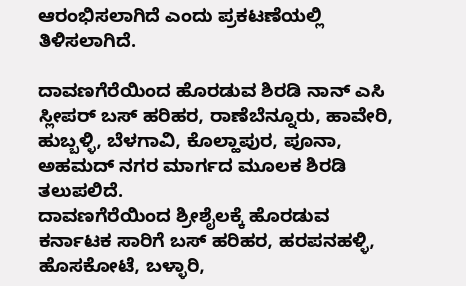ಆರಂಭಿಸಲಾಗಿದೆ ಎಂದು ಪ್ರಕಟಣೆಯಲ್ಲಿ ತಿಳಿಸಲಾಗಿದೆ.

ದಾವಣಗೆರೆಯಿಂದ ಹೊರಡುವ ಶಿರಡಿ ನಾನ್ ಎಸಿ ಸ್ಲೀಪರ್ ಬಸ್ ಹರಿಹರ, ರಾಣೆಬೆನ್ನೂರು, ಹಾವೇರಿ, ಹುಬ್ಬಳ್ಳಿ, ಬೆಳಗಾವಿ, ಕೊಲ್ಹಾಪುರ, ಪೂನಾ, ಅಹಮದ್ ನಗರ ಮಾರ್ಗದ ಮೂಲಕ ಶಿರಡಿ ತಲುಪಲಿದೆ.
ದಾವಣಗೆರೆಯಿಂದ ಶ್ರೀಶೈಲಕ್ಕೆ ಹೊರಡುವ ಕರ್ನಾಟಕ ಸಾರಿಗೆ ಬಸ್ ಹರಿಹರ, ಹರಪನಹಳ್ಳಿ, ಹೊಸಕೋಟೆ, ಬಳ್ಳಾರಿ,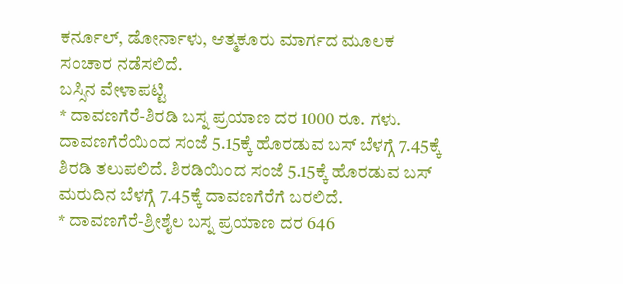ಕರ್ನೂಲ್, ಡೋರ್ನಾಳು, ಆತ್ಮಕೂರು ಮಾರ್ಗದ ಮೂಲಕ ಸಂಚಾರ ನಡೆಸಲಿದೆ.
ಬಸ್ಸಿನ ವೇಳಾಪಟ್ಟಿ
* ದಾವಣಗೆರೆ-ಶಿರಡಿ ಬಸ್ನ ಪ್ರಯಾಣ ದರ 1000 ರೂ. ಗಳು. ದಾವಣಗೆರೆಯಿಂದ ಸಂಜೆ 5.15ಕ್ಕೆ ಹೊರಡುವ ಬಸ್ ಬೆಳಗ್ಗೆ 7.45ಕ್ಕೆ ಶಿರಡಿ ತಲುಪಲಿದೆ. ಶಿರಡಿಯಿಂದ ಸಂಜೆ 5.15ಕ್ಕೆ ಹೊರಡುವ ಬಸ್ ಮರುದಿನ ಬೆಳಗ್ಗೆ 7.45ಕ್ಕೆ ದಾವಣಗೆರೆಗೆ ಬರಲಿದೆ.
* ದಾವಣಗೆರೆ-ಶ್ರೀಶೈಲ ಬಸ್ನ ಪ್ರಯಾಣ ದರ 646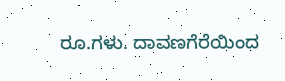ರೂ.ಗಳು. ದಾವಣಗೆರೆಯಿಂದ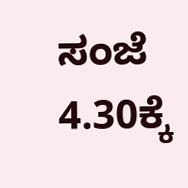ಸಂಜೆ 4.30ಕ್ಕೆ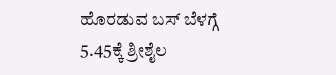ಹೊರಡುವ ಬಸ್ ಬೆಳಗ್ಗೆ 5.45ಕ್ಕೆ ಶ್ರೀಶೈಲ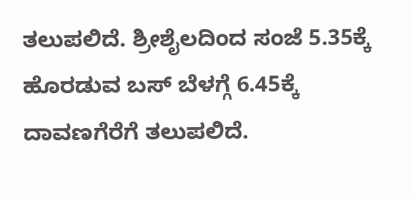ತಲುಪಲಿದೆ. ಶ್ರೀಶೈಲದಿಂದ ಸಂಜೆ 5.35ಕ್ಕೆ ಹೊರಡುವ ಬಸ್ ಬೆಳಗ್ಗೆ 6.45ಕ್ಕೆ ದಾವಣಗೆರೆಗೆ ತಲುಪಲಿದೆ.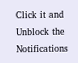Click it and Unblock the Notifications